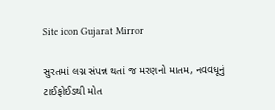Site icon Gujarat Mirror

સુરતમાં લગ્ન સંપન્ન થતાં જ મરણનો માતમ, નવવધૂનું ટાઈફોઈડથી મોત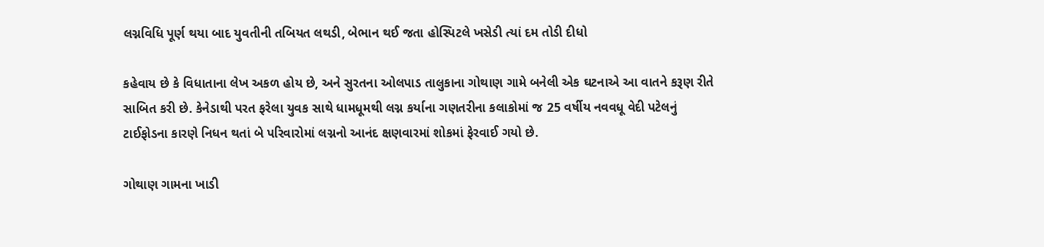લગ્નવિધિ પૂર્ણ થયા બાદ યુવતીની તબિયત લથડી, બેભાન થઈ જતા હોસ્પિટલે ખસેડી ત્યાં દમ તોડી દીધો

કહેવાય છે કે વિધાતાના લેખ અકળ હોય છે, અને સુરતના ઓલપાડ તાલુકાના ગોથાણ ગામે બનેલી એક ઘટનાએ આ વાતને કરૂણ રીતે સાબિત કરી છે. કેનેડાથી પરત ફરેલા યુવક સાથે ધામધૂમથી લગ્ન કર્યાના ગણતરીના કલાકોમાં જ 25 વર્ષીય નવવધૂ વેદી પટેલનું ટાઈફોડના કારણે નિધન થતાં બે પરિવારોમાં લગ્નનો આનંદ ક્ષણવારમાં શોકમાં ફેરવાઈ ગયો છે.

ગોથાણ ગામના ખાડી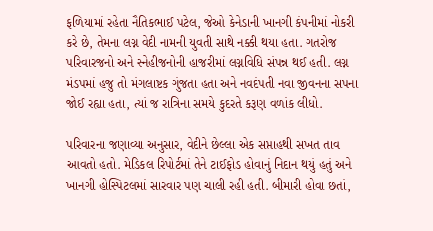ફળિયામાં રહેતા નૈતિકભાઈ પટેલ, જેઓ કેનેડાની ખાનગી કંપનીમાં નોકરી કરે છે, તેમના લગ્ન વેદી નામની યુવતી સાથે નક્કી થયા હતા. ગતરોજ પરિવારજનો અને સ્નેહીજનોની હાજરીમાં લગ્નવિધિ સંપન્ન થઈ હતી. લગ્ન મંડપમાં હજુ તો મંગલાષ્ટક ગુંજતા હતા અને નવદંપતી નવા જીવનના સપના જોઈ રહ્યા હતા, ત્યાં જ રાત્રિના સમયે કુદરતે કરૂણ વળાંક લીધો.

પરિવારના જણાવ્યા અનુસાર, વેદીને છેલ્લા એક સપ્તાહથી સખત તાવ આવતો હતો. મેડિકલ રિપોર્ટમાં તેને ટાઈફોડ હોવાનું નિદાન થયું હતું અને ખાનગી હોસ્પિટલમાં સારવાર પણ ચાલી રહી હતી. બીમારી હોવા છતાં,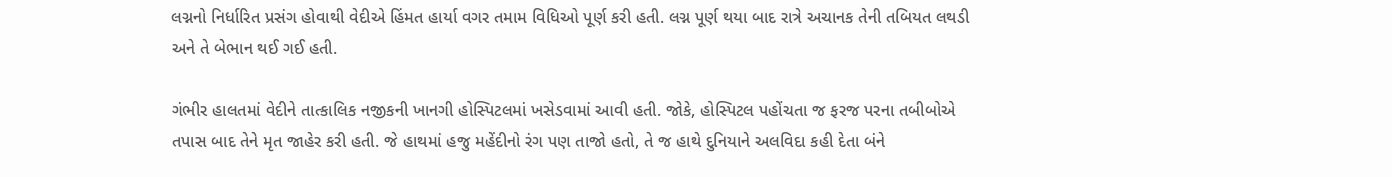લગ્નનો નિર્ધારિત પ્રસંગ હોવાથી વેદીએ હિંમત હાર્યા વગર તમામ વિધિઓ પૂર્ણ કરી હતી. લગ્ન પૂર્ણ થયા બાદ રાત્રે અચાનક તેની તબિયત લથડી અને તે બેભાન થઈ ગઈ હતી.

ગંભીર હાલતમાં વેદીને તાત્કાલિક નજીકની ખાનગી હોસ્પિટલમાં ખસેડવામાં આવી હતી. જોકે, હોસ્પિટલ પહોંચતા જ ફરજ પરના તબીબોએ તપાસ બાદ તેને મૃત જાહેર કરી હતી. જે હાથમાં હજુ મહેંદીનો રંગ પણ તાજો હતો, તે જ હાથે દુનિયાને અલવિદા કહી દેતા બંને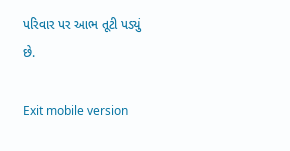પરિવાર પર આભ તૂટી પડ્યું છે.

Exit mobile version